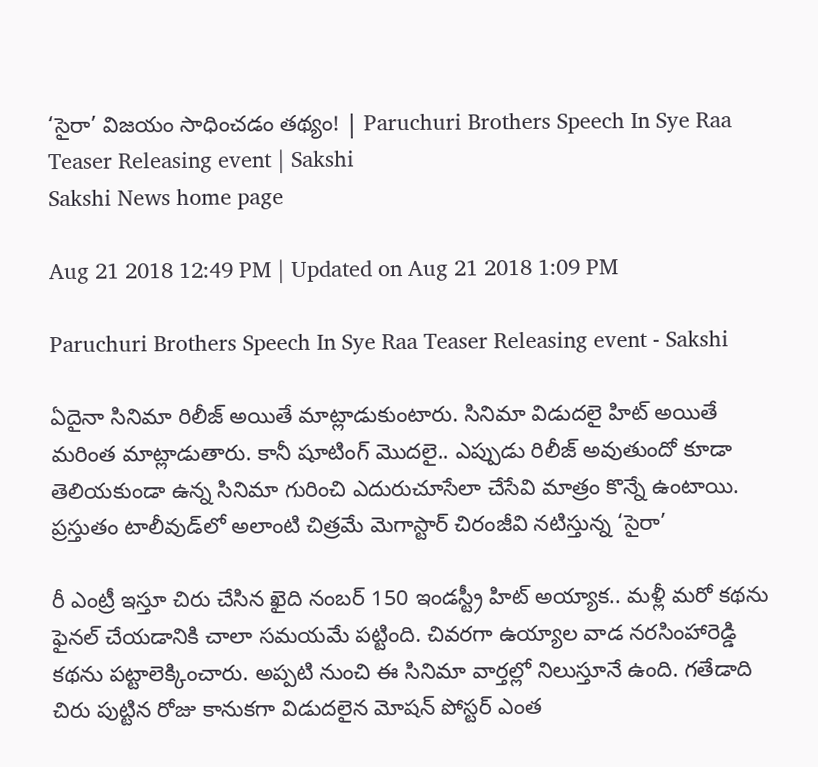‘సైరా’ విజయం సాధించడం తథ్యం! | Paruchuri Brothers Speech In Sye Raa Teaser Releasing event | Sakshi
Sakshi News home page

Aug 21 2018 12:49 PM | Updated on Aug 21 2018 1:09 PM

Paruchuri Brothers Speech In Sye Raa Teaser Releasing event - Sakshi

ఏదైనా సినిమా రిలీజ్‌ అయితే మాట్లాడుకుంటారు. సినిమా విడుదలై హిట్‌ అయితే మరింత మాట్లాడుతారు. కానీ షూటింగ్‌ మొదలై.. ఎప్పుడు రిలీజ్‌ అవుతుందో కూడా తెలియకుండా ఉన్న సినిమా గురించి ఎదురుచూసేలా చేసేవి మాత్రం కొన్నే ఉంటాయి. ప్రస్తుతం టాలీవుడ్‌లో అలాంటి చిత్రమే మెగాస్టార్‌ చిరంజీవి నటిస్తున్న ‘సైరా’

రీ ఎంట్రీ ఇస్తూ చిరు చేసిన ఖైది నంబర్‌ 150 ఇండస్ట్రీ హిట్‌ అయ్యాక.. మళ్లీ మరో కథను ఫైనల్‌ చేయడానికి చాలా సమయమే పట్టింది. చివరగా ఉయ్యాల వాడ నరసింహారెడ్డి కథను పట్టాలెక్కించారు. అప్పటి నుంచి ఈ సినిమా వార్తల్లో నిలుస్తూనే ఉంది. గతేడాది చిరు పుట్టిన రోజు కానుకగా విడుదలైన మోషన్‌ పోస్టర్‌ ఎంత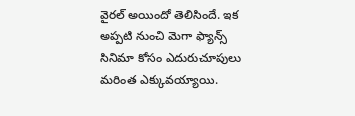వైరల్‌ అయిందో తెలిసిందే. ఇక అప్పటి నుంచి మెగా ఫ్యాన్స్‌ సినిమా కోసం ఎదురుచూపులు మరింత ఎక్కువయ్యాయి.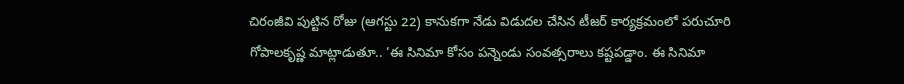చిరంజీవి పుట్టిన రోజు (ఆగస్టు 22) కానుకగా నేడు విడుదల చేసిన టీజర్‌ కార్యక్రమంలో పరుచూరి గోపాలకృష్ణ మాట్లాడుతూ.. ‘ఈ సినిమా కోసం పన్నెండు సంవత్సరాలు కష్టపడ్డాం. ఈ సినిమా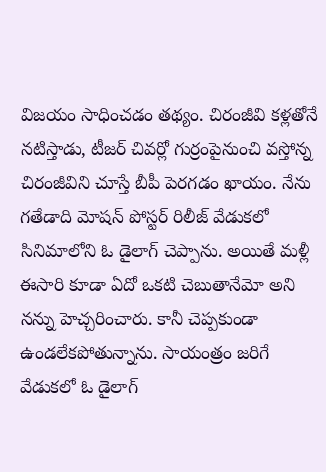విజయం సాధించడం తథ్యం. చిరంజీవి కళ్లతోనే నటిస్తాడు, టీజర్‌ చివర్లో గుర్రంపైనుంచి వస్తోన్న చిరంజీవిని చూస్తే బీపీ పెరగడం ఖాయం. నేను గతేడాది మోషన్‌ పోస్టర్‌ రిలీజ్‌ వేడుకలో సినిమాలోని ఓ డైలాగ్‌ చెప్పాను. అయితే మళ్లీ ఈసారి కూడా ఏదో ఒకటి చెబుతానేమో అని నన్ను హెచ్చరించారు. కానీ చెప్పకుండా ఉండలేకపోతున్నాను. సాయంత్రం జరిగే వేడుకలో ఓ డైలాగ్‌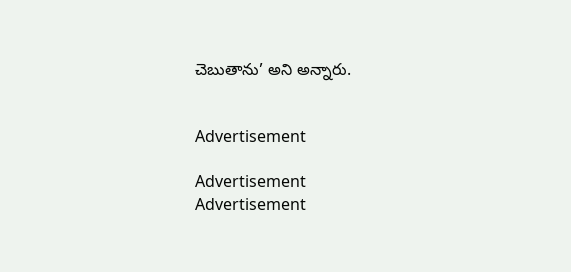చెబుతాను’ అని అన్నారు.


Advertisement

Advertisement
Advertisement